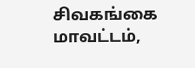சிவகங்கை மாவட்டம்,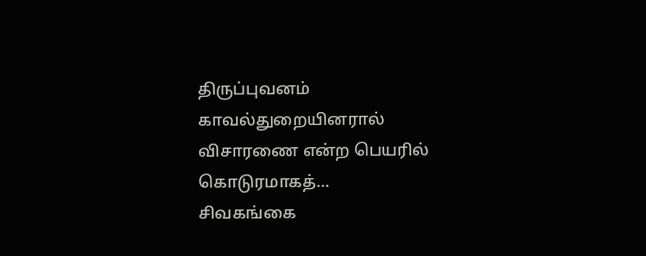திருப்புவனம் காவல்துறையினரால் விசாரணை என்ற பெயரில் கொடுரமாகத்…
சிவகங்கை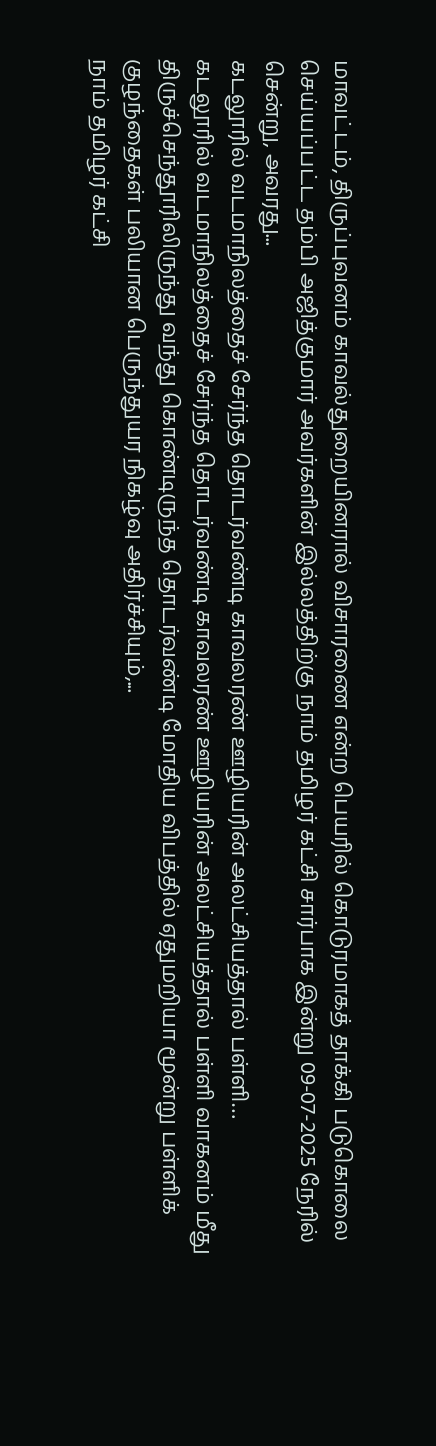மாவட்டம், திருப்புவனம் காவல்துறையினரால் விசாரணை என்ற பெயரில் கொடுரமாகத் தாக்கி படுகொலை செய்யப்பட்ட தம்பி அஜித்குமார் அவர்களின் இல்லத்திற்கு நாம் தமிழர் கட்சி சார்பாக இன்று 09-07-2025 நேரில் சென்று, அவரது...
கடலூரில் வடமாநிலத்தைச் சேர்ந்த தொடர்வண்டி காவலரண் ஊழியரின் அலட்சியத்தால் பள்ளி…
கடலூரில் வடமாநிலத்தைச் சேர்ந்த தொடர்வண்டி காவலரண் ஊழியரின் அலட்சியத்தால் பள்ளி வாகனம் மீது திருச்செந்தூரிலிருந்து வந்து கொண்டிருந்த தொடர்வண்டி மோதிய விபத்தில் ஏதுமறியா மூன்று பள்ளிக் குழந்தைகள் பலியான பெருந்துயர நிகழ்வு அதிர்ச்சியும்,...
நாம் தமிழர் கட்சி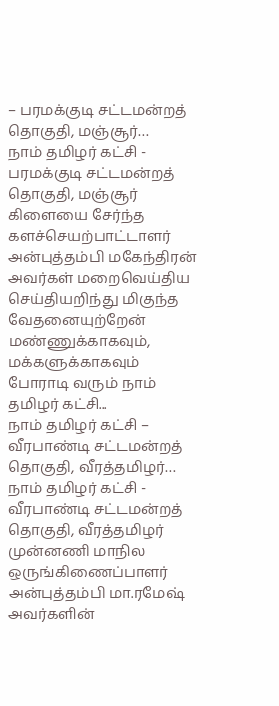– பரமக்குடி சட்டமன்றத் தொகுதி, மஞ்சூர்…
நாம் தமிழர் கட்சி - பரமக்குடி சட்டமன்றத் தொகுதி, மஞ்சூர் கிளையை சேர்ந்த களச்செயற்பாட்டாளர் அன்புத்தம்பி மகேந்திரன் அவர்கள் மறைவெய்திய செய்தியறிந்து மிகுந்த வேதனையுற்றேன்
மண்ணுக்காகவும், மக்களுக்காகவும் போராடி வரும் நாம் தமிழர் கட்சி...
நாம் தமிழர் கட்சி – வீரபாண்டி சட்டமன்றத் தொகுதி, வீரத்தமிழர்…
நாம் தமிழர் கட்சி - வீரபாண்டி சட்டமன்றத் தொகுதி, வீரத்தமிழர் முன்னணி மாநில ஒருங்கிணைப்பாளர் அன்புத்தம்பி மா.ரமேஷ் அவர்களின்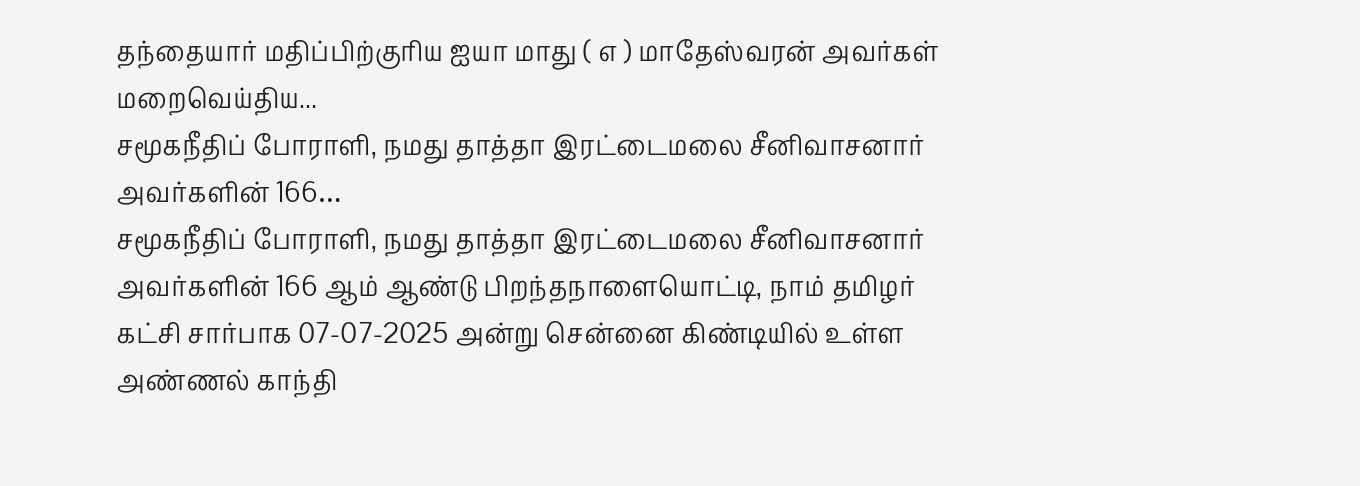தந்தையார் மதிப்பிற்குரிய ஐயா மாது ( எ ) மாதேஸ்வரன் அவர்கள் மறைவெய்திய...
சமூகநீதிப் போராளி, நமது தாத்தா இரட்டைமலை சீனிவாசனார் அவர்களின் 166…
சமூகநீதிப் போராளி, நமது தாத்தா இரட்டைமலை சீனிவாசனார் அவர்களின் 166 ஆம் ஆண்டு பிறந்தநாளையொட்டி, நாம் தமிழர் கட்சி சார்பாக 07-07-2025 அன்று சென்னை கிண்டியில் உள்ள அண்ணல் காந்தி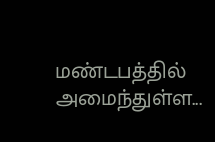மண்டபத்தில் அமைந்துள்ள...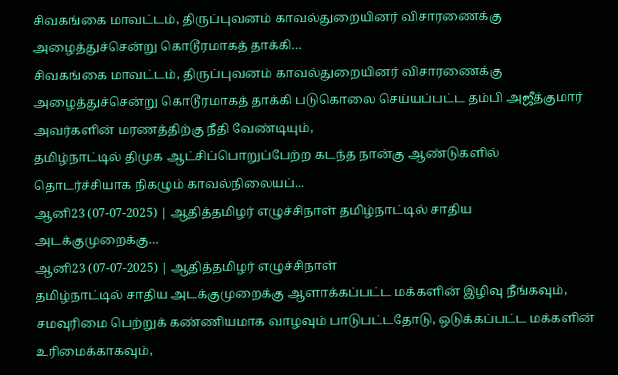சிவகங்கை மாவட்டம், திருப்புவனம் காவல்துறையினர் விசாரணைக்கு அழைத்துச்சென்று கொடூரமாகத் தாக்கி…
சிவகங்கை மாவட்டம், திருப்புவனம் காவல்துறையினர் விசாரணைக்கு அழைத்துச்சென்று கொடூரமாகத் தாக்கி படுகொலை செய்யப்பட்ட தம்பி அஜீத்குமார் அவர்களின் மரணத்திற்கு நீதி வேண்டியும்,
தமிழ்நாட்டில் திமுக ஆட்சிப்பொறுப்பேற்ற கடந்த நான்கு ஆண்டுகளில் தொடர்ச்சியாக நிகழும் காவல்நிலையப்...
ஆனி23 (07-07-2025) | ஆதித்தமிழர் எழுச்சிநாள் தமிழ்நாட்டில் சாதிய அடக்குமுறைக்கு…
ஆனி23 (07-07-2025) | ஆதித்தமிழர் எழுச்சிநாள்
தமிழ்நாட்டில் சாதிய அடக்குமுறைக்கு ஆளாக்கப்பட்ட மக்களின் இழிவு நீங்கவும், சமவுரிமை பெற்றுக் கண்ணியமாக வாழவும் பாடுபட்டதோடு, ஒடுக்கப்பட்ட மக்களின் உரிமைக்காகவும்,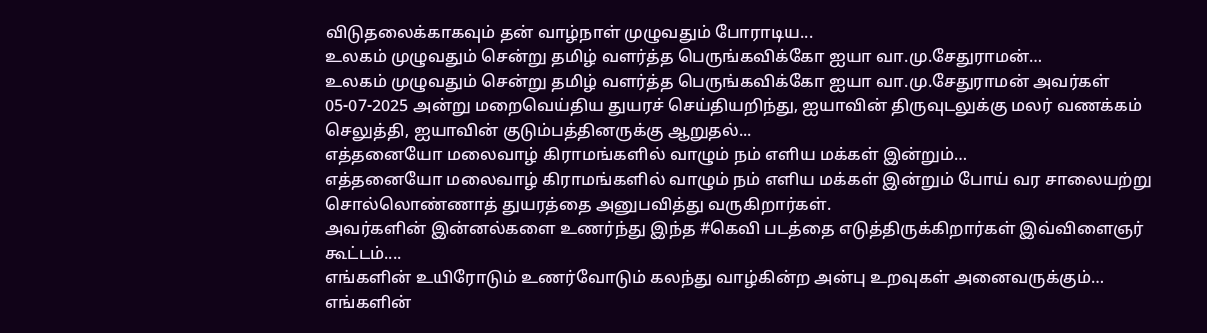விடுதலைக்காகவும் தன் வாழ்நாள் முழுவதும் போராடிய...
உலகம் முழுவதும் சென்று தமிழ் வளர்த்த பெருங்கவிக்கோ ஐயா வா.மு.சேதுராமன்…
உலகம் முழுவதும் சென்று தமிழ் வளர்த்த பெருங்கவிக்கோ ஐயா வா.மு.சேதுராமன் அவர்கள் 05-07-2025 அன்று மறைவெய்திய துயரச் செய்தியறிந்து, ஐயாவின் திருவுடலுக்கு மலர் வணக்கம் செலுத்தி, ஐயாவின் குடும்பத்தினருக்கு ஆறுதல்...
எத்தனையோ மலைவாழ் கிராமங்களில் வாழும் நம் எளிய மக்கள் இன்றும்…
எத்தனையோ மலைவாழ் கிராமங்களில் வாழும் நம் எளிய மக்கள் இன்றும் போய் வர சாலையற்று சொல்லொண்ணாத் துயரத்தை அனுபவித்து வருகிறார்கள்.
அவர்களின் இன்னல்களை உணர்ந்து இந்த #கெவி படத்தை எடுத்திருக்கிறார்கள் இவ்விளைஞர் கூட்டம்....
எங்களின் உயிரோடும் உணர்வோடும் கலந்து வாழ்கின்ற அன்பு உறவுகள் அனைவருக்கும்…
எங்களின்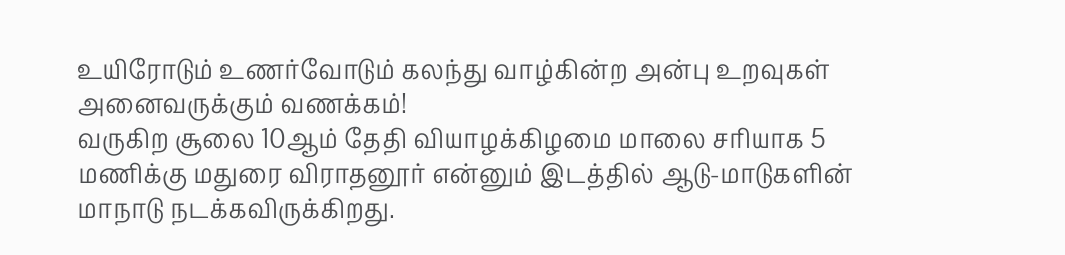உயிரோடும் உணர்வோடும் கலந்து வாழ்கின்ற அன்பு உறவுகள் அனைவருக்கும் வணக்கம்!
வருகிற சூலை 10ஆம் தேதி வியாழக்கிழமை மாலை சரியாக 5 மணிக்கு மதுரை விராதனூர் என்னும் இடத்தில் ஆடு-மாடுகளின் மாநாடு நடக்கவிருக்கிறது.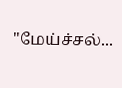"மேய்ச்சல்...